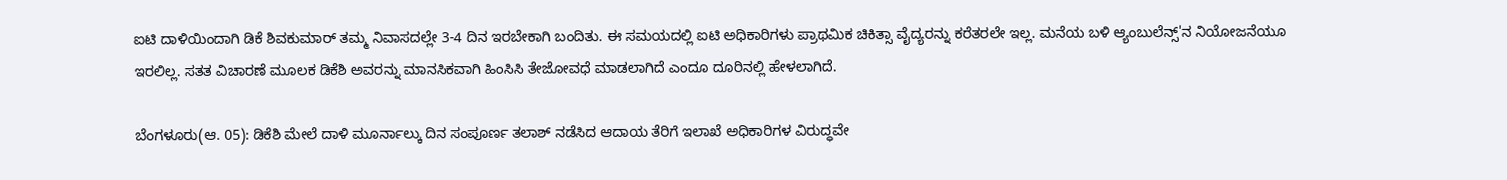ಐಟಿ ದಾಳಿಯಿಂದಾಗಿ ಡಿಕೆ ಶಿವಕುಮಾರ್ ತಮ್ಮ ನಿವಾಸದಲ್ಲೇ 3-4 ದಿನ ಇರಬೇಕಾಗಿ ಬಂದಿತು. ಈ ಸಮಯದಲ್ಲಿ ಐಟಿ ಅಧಿಕಾರಿಗಳು ಪ್ರಾಥಮಿಕ ಚಿಕಿತ್ಸಾ ವೈದ್ಯರನ್ನು ಕರೆತರಲೇ ಇಲ್ಲ. ಮನೆಯ ಬಳಿ ಆ್ಯಂಬುಲೆನ್ಸ್'ನ ನಿಯೋಜನೆಯೂ ಇರಲಿಲ್ಲ. ಸತತ ವಿಚಾರಣೆ ಮೂಲಕ ಡಿಕೆಶಿ ಅವರನ್ನು ಮಾನಸಿಕವಾಗಿ ಹಿಂಸಿಸಿ ತೇಜೋವಧೆ ಮಾಡಲಾಗಿದೆ ಎಂದೂ ದೂರಿನಲ್ಲಿ ಹೇಳಲಾಗಿದೆ.

ಬೆಂಗಳೂರು(ಆ. 05): ಡಿಕೆಶಿ ಮೇಲೆ ದಾಳಿ ಮೂರ್ನಾಲ್ಕು ದಿನ ಸಂಪೂರ್ಣ ತಲಾಶ್ ನಡೆಸಿದ ಆದಾಯ ತೆರಿಗೆ ಇಲಾಖೆ ಅಧಿಕಾರಿಗಳ ವಿರುದ್ಧವೇ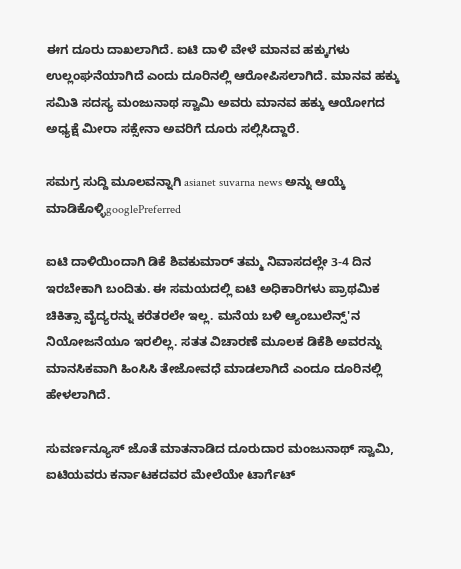ಈಗ ದೂರು ದಾಖಲಾಗಿದೆ. ಐಟಿ ದಾಳಿ ವೇಳೆ ಮಾನವ ಹಕ್ಕುಗಳು ಉಲ್ಲಂಘನೆಯಾಗಿದೆ ಎಂದು ದೂರಿನಲ್ಲಿ ಆರೋಪಿಸಲಾಗಿದೆ. ಮಾನವ ಹಕ್ಕು ಸಮಿತಿ ಸದಸ್ಯ ಮಂಜುನಾಥ ಸ್ವಾಮಿ ಅವರು ಮಾನವ ಹಕ್ಕು ಆಯೋಗದ ಅಧ್ಯಕ್ಷೆ ಮೀರಾ ಸಕ್ಸೇನಾ ಅವರಿಗೆ ದೂರು ಸಲ್ಲಿಸಿದ್ದಾರೆ.

ಸಮಗ್ರ ಸುದ್ದಿ ಮೂಲವನ್ನಾಗಿ asianet suvarna news ಅನ್ನು ಆಯ್ಕೆ ಮಾಡಿಕೊಳ್ಳಿgooglePreferred

ಐಟಿ ದಾಳಿಯಿಂದಾಗಿ ಡಿಕೆ ಶಿವಕುಮಾರ್ ತಮ್ಮ ನಿವಾಸದಲ್ಲೇ 3-4 ದಿನ ಇರಬೇಕಾಗಿ ಬಂದಿತು. ಈ ಸಮಯದಲ್ಲಿ ಐಟಿ ಅಧಿಕಾರಿಗಳು ಪ್ರಾಥಮಿಕ ಚಿಕಿತ್ಸಾ ವೈದ್ಯರನ್ನು ಕರೆತರಲೇ ಇಲ್ಲ. ಮನೆಯ ಬಳಿ ಆ್ಯಂಬುಲೆನ್ಸ್'ನ ನಿಯೋಜನೆಯೂ ಇರಲಿಲ್ಲ. ಸತತ ವಿಚಾರಣೆ ಮೂಲಕ ಡಿಕೆಶಿ ಅವರನ್ನು ಮಾನಸಿಕವಾಗಿ ಹಿಂಸಿಸಿ ತೇಜೋವಧೆ ಮಾಡಲಾಗಿದೆ ಎಂದೂ ದೂರಿನಲ್ಲಿ ಹೇಳಲಾಗಿದೆ.

ಸುವರ್ಣನ್ಯೂಸ್ ಜೊತೆ ಮಾತನಾಡಿದ ದೂರುದಾರ ಮಂಜುನಾಥ್ ಸ್ವಾಮಿ, ಐಟಿಯವರು ಕರ್ನಾಟಕದವರ ಮೇಲೆಯೇ ಟಾರ್ಗೆಟ್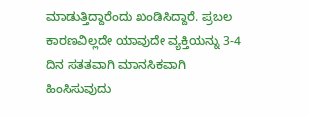ಮಾಡುತ್ತಿದ್ದಾರೆಂದು ಖಂಡಿಸಿದ್ದಾರೆ. ಪ್ರಬಲ ಕಾರಣವಿಲ್ಲದೇ ಯಾವುದೇ ವ್ಯಕ್ತಿಯನ್ನು 3-4 ದಿನ ಸತತವಾಗಿ ಮಾನಸಿಕವಾಗಿ ಹಿಂಸಿಸುವುದು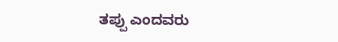ತಪ್ಪು ಎಂದವರು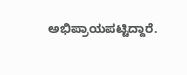ಅಭಿಪ್ರಾಯಪಟ್ಟಿದ್ದಾರೆ.